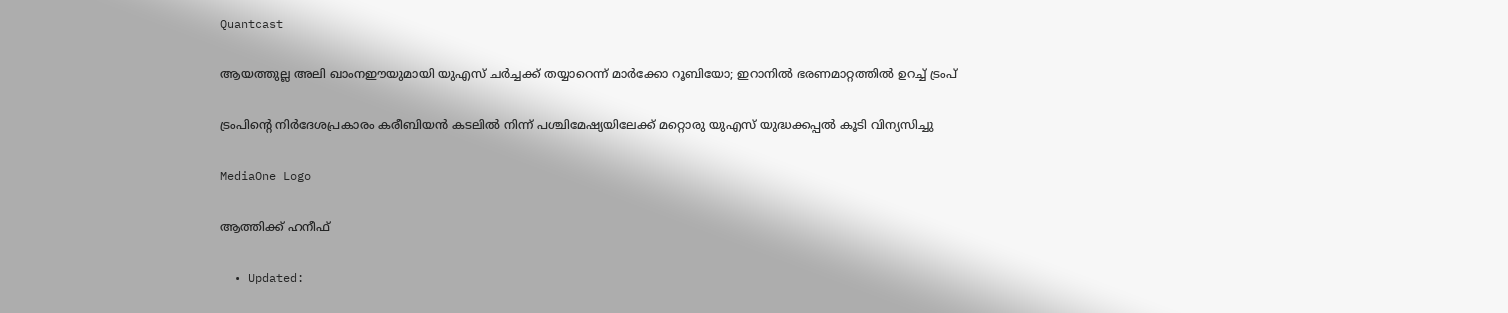Quantcast

ആയത്തുല്ല അലി ഖാംനഈയുമായി യുഎസ് ചർച്ചക്ക് തയ്യാറെന്ന് മാർക്കോ റൂബിയോ; ഇറാനിൽ ഭരണമാറ്റത്തിൽ ഉറച്ച് ട്രംപ്

ട്രംപിന്റെ നിർദേശപ്രകാരം കരീബിയൻ കടലിൽ നിന്ന് പശ്ചിമേഷ്യയിലേക്ക് മറ്റൊരു യുഎസ് യുദ്ധക്കപ്പൽ കൂടി വിന്യസിച്ചു

MediaOne Logo

ആത്തിക്ക് ഹനീഫ്

  • Updated: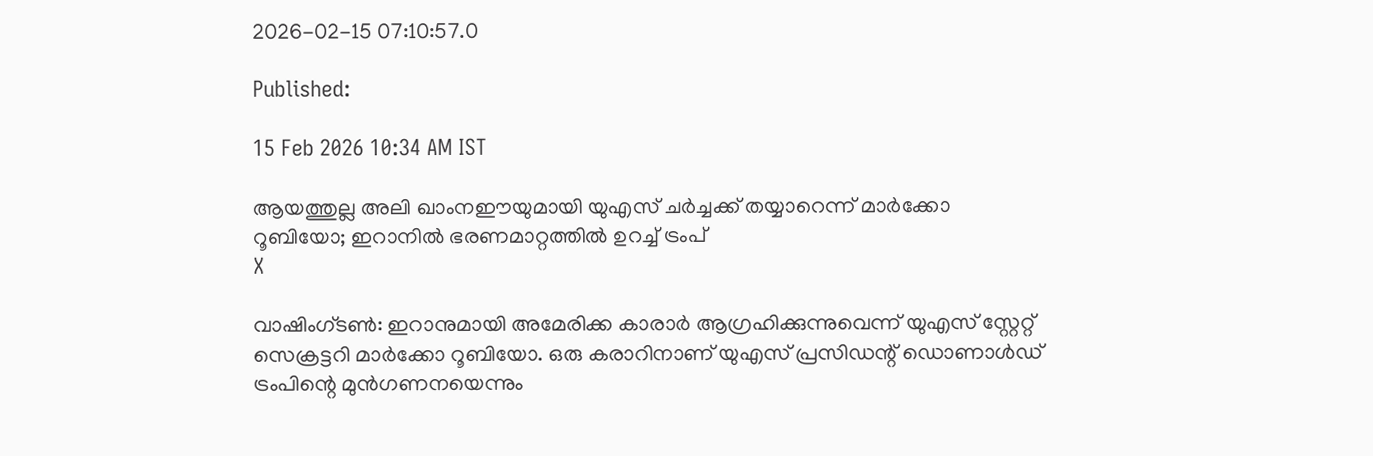2026-02-15 07:10:57.0

Published:

15 Feb 2026 10:34 AM IST

ആയത്തുല്ല അലി ഖാംനഈയുമായി യുഎസ് ചർച്ചക്ക് തയ്യാറെന്ന് മാർക്കോ റൂബിയോ; ഇറാനിൽ ഭരണമാറ്റത്തിൽ ഉറച്ച് ട്രംപ്
X

വാഷിംഗ്‌ടൺ: ഇറാനുമായി അമേരിക്ക കാരാർ ആഗ്രഹിക്കുന്നുവെന്ന് യുഎസ് സ്റ്റേറ്റ് സെക്രട്ടറി മാർക്കോ റൂബിയോ. ഒരു കരാറിനാണ് യുഎസ് പ്രസിഡന്റ് ഡൊണാൾഡ് ട്രംപിന്റെ മുൻഗണനയെന്നും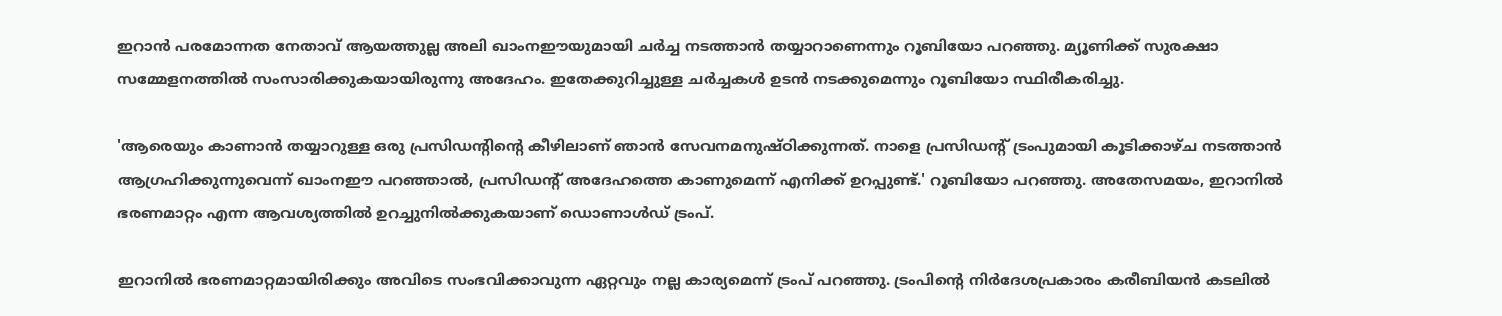ഇറാൻ പരമോന്നത നേതാവ് ആയത്തുല്ല അലി ഖാംനഈയുമായി ചർച്ച നടത്താൻ തയ്യാറാണെന്നും റൂബിയോ പറഞ്ഞു. മ്യൂണിക്ക് സുരക്ഷാ സമ്മേളനത്തിൽ സംസാരിക്കുകയായിരുന്നു അദേഹം. ഇതേക്കുറിച്ചുള്ള ചർച്ചകൾ ഉടൻ നടക്കുമെന്നും റൂബിയോ സ്ഥിരീകരിച്ചു.

'ആരെയും കാണാൻ തയ്യാറുള്ള ഒരു പ്രസിഡന്റിന്റെ കീഴിലാണ് ഞാൻ സേവനമനുഷ്ഠിക്കുന്നത്. നാളെ പ്രസിഡന്റ് ട്രംപുമായി കൂടിക്കാഴ്ച നടത്താൻ ആഗ്രഹിക്കുന്നുവെന്ന് ഖാംനഈ പറഞ്ഞാൽ, പ്രസിഡന്റ് അദേഹത്തെ കാണുമെന്ന് എനിക്ക് ഉറപ്പുണ്ട്.' റൂബിയോ പറഞ്ഞു. അതേസമയം, ഇറാനിൽ ഭരണമാറ്റം എന്ന ആവശ്യത്തിൽ ഉറച്ചുനിൽക്കുകയാണ് ഡൊണാൾഡ് ട്രംപ്.

ഇറാനിൽ ഭരണമാറ്റമായിരിക്കും അവിടെ സംഭവിക്കാവുന്ന ഏറ്റവും നല്ല കാര്യമെന്ന് ട്രംപ് പറഞ്ഞു. ട്രംപിന്റെ നിർദേശപ്രകാരം കരീബിയൻ കടലിൽ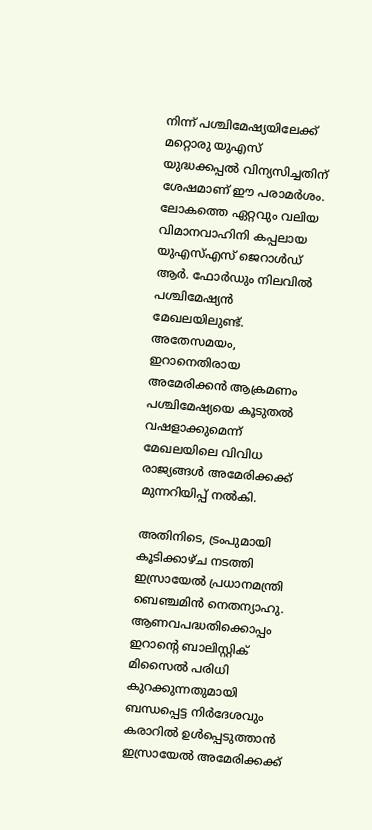നിന്ന് പശ്ചിമേഷ്യയിലേക്ക് മറ്റൊരു യുഎസ് യുദ്ധക്കപ്പൽ വിന്യസിച്ചതിന് ശേഷമാണ് ഈ പരാമർശം. ലോകത്തെ ഏറ്റവും വലിയ വിമാനവാഹിനി കപ്പലായ യുഎസ്എസ് ജെറാൾഡ് ആർ. ഫോർഡും നിലവിൽ പശ്ചിമേഷ്യൻ മേഖലയിലുണ്ട്. അതേസമയം, ഇറാനെതിരായ അമേരിക്കൻ ആക്രമണം പശ്ചിമേഷ്യയെ കൂടുതൽ വഷളാക്കുമെന്ന് മേഖലയിലെ വിവിധ രാജ്യങ്ങൾ അമേരിക്കക്ക് മുന്നറിയിപ്പ് നൽകി.

അതിനിടെ, ട്രംപുമായി കൂടിക്കാഴ്ച നടത്തി ഇസ്രായേൽ പ്രധാനമന്ത്രി ബെഞ്ചമിൻ നെതന്യാഹു. ആണവപദ്ധതിക്കൊപ്പം ഇറാന്റെ ബാലിസ്റ്റിക് മിസൈൽ പരിധി കുറക്കുന്നതുമായി ബന്ധപ്പെട്ട നിർദേശവും കരാറിൽ ഉൾപ്പെടുത്താൻ ഇസ്രായേൽ അമേരിക്കക്ക്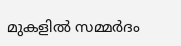മുകളിൽ സമ്മർദം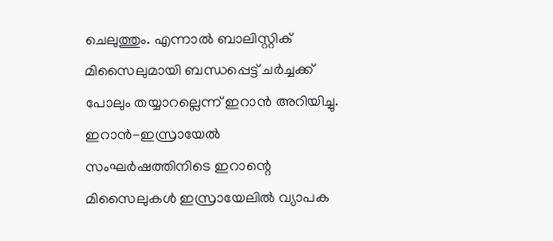ചെലുത്തും. എന്നാൽ ബാലിസ്റ്റിക് മിസൈലുമായി ബന്ധപ്പെട്ട് ചർച്ചക്ക് പോലും തയ്യാറല്ലെന്ന് ഇറാൻ അറിയിച്ചു. ഇറാൻ-ഇസ്രായേൽ സംഘർഷത്തിനിടെ ഇറാന്റെ മിസൈലുകൾ ഇസ്രായേലിൽ വ്യാപക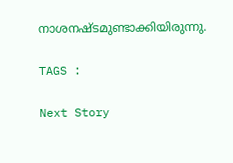നാശനഷ്ടമുണ്ടാക്കിയിരുന്നു.

TAGS :

Next Story